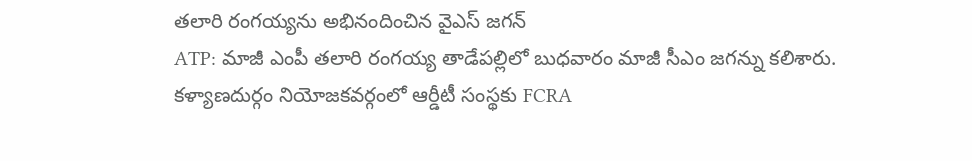తలారి రంగయ్యను అభినందించిన వైఎస్ జగన్
ATP: మాజీ ఎంపీ తలారి రంగయ్య తాడేపల్లిలో బుధవారం మాజీ సీఎం జగన్ను కలిశారు. కళ్యాణదుర్గం నియోజకవర్గంలో ఆర్డీటీ సంస్థకు FCRA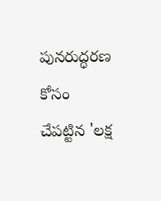పునరుద్ధరణ కోసం చేపట్టిన 'లక్ష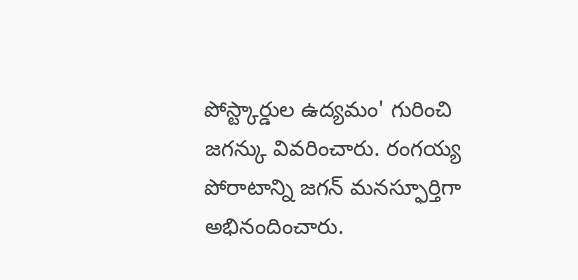పోస్ట్కార్డుల ఉద్యమం' గురించి జగన్కు వివరించారు. రంగయ్య పోరాటాన్ని జగన్ మనస్ఫూర్తిగా అభినందించారు.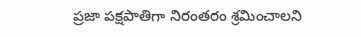ప్రజా పక్షపాతిగా నిరంతరం శ్రమించాలని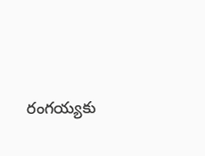రంగయ్యకు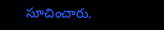సూచించారు.